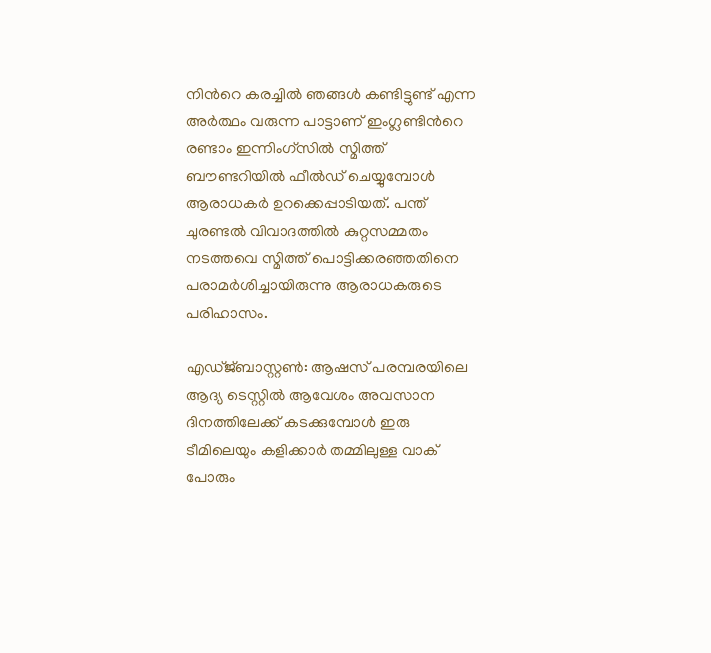നിന്‍റെ കരച്ചില്‍ ഞങ്ങള്‍ കണ്ടിട്ടുണ്ട് എന്ന അര്‍ത്ഥം വരുന്ന പാട്ടാണ് ഇംഗ്ലണ്ടിന്‍റെ രണ്ടാം ഇന്നിംഗ്സില്‍ സ്മിത്ത് ബൗണ്ടറിയില്‍ ഫീല്‍ഡ് ചെയ്യുമ്പോള്‍ ആരാധകര്‍ ഉറക്കെപ്പാടിയത്. പന്ത് ചുരണ്ടല്‍ വിവാദത്തില്‍ കുറ്റസമ്മതം നടത്തവെ സ്മിത്ത് പൊട്ടിക്കരഞ്ഞതിനെ പരാമര്‍ശിച്ചായിരുന്നു ആരാധകരുടെ പരിഹാസം.

എഡ്ജ്ബാസ്റ്റണ്‍: ആഷസ് പരമ്പരയിലെ ആദ്യ ടെസ്റ്റില്‍ ആവേശം അവസാന ദിനത്തിലേക്ക് കടക്കുമ്പോള്‍ ഇരു ടീമിലെയും കളിക്കാര്‍ തമ്മിലുള്ള വാക് പോരും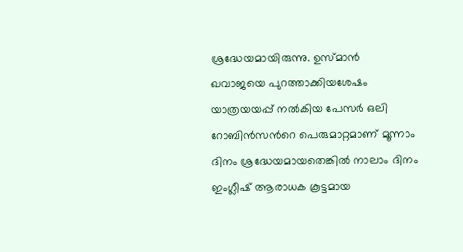ശ്രദ്ധേയമായിരുന്നു. ഉസ്മാന്‍ ഖവാജയെ പുറത്താക്കിയശേഷം യാത്രയയപ്പ് നല്‍കിയ പേസര്‍ ഒലി റോബിന്‍സന്‍റെ പെരുമാറ്റമാണ് മൂന്നാം ദിനം ശ്രദ്ധേയമായതെങ്കില്‍ നാലാം ദിനം ഇംഗ്ലീഷ് ആരാധക കൂട്ടമായ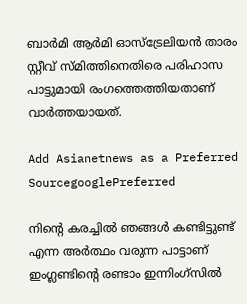ബാര്‍മി ആര്‍മി ഓസ്ട്രേലിയന്‍ താരം സ്റ്റീവ് സ്മിത്തിനെതിരെ പരിഹാസ പാട്ടുമായി രംഗത്തെത്തിയതാണ് വാര്‍ത്തയായത്.

Add Asianetnews as a Preferred SourcegooglePreferred

നിന്‍റെ കരച്ചില്‍ ഞങ്ങള്‍ കണ്ടിട്ടുണ്ട് എന്ന അര്‍ത്ഥം വരുന്ന പാട്ടാണ് ഇംഗ്ലണ്ടിന്‍റെ രണ്ടാം ഇന്നിംഗ്സില്‍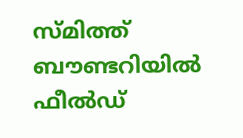സ്മിത്ത് ബൗണ്ടറിയില്‍ ഫീല്‍ഡ്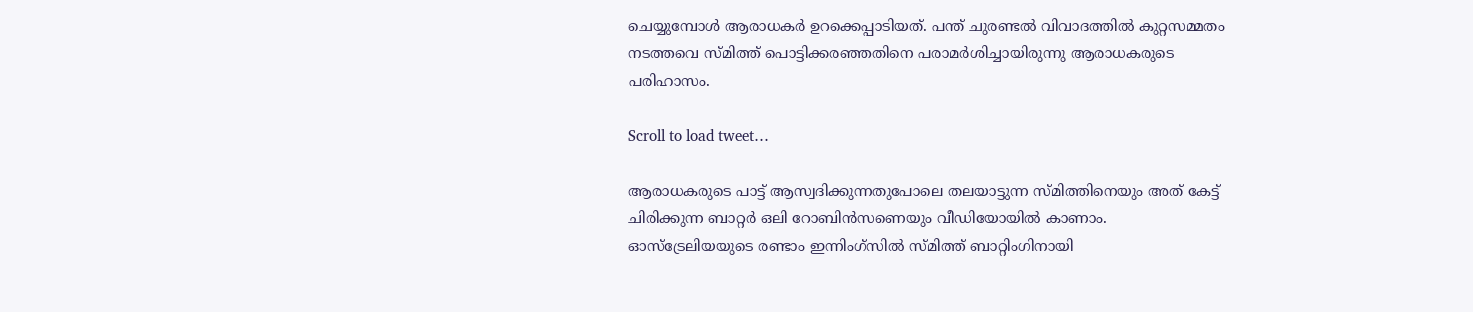ചെയ്യുമ്പോള്‍ ആരാധകര്‍ ഉറക്കെപ്പാടിയത്. പന്ത് ചുരണ്ടല്‍ വിവാദത്തില്‍ കുറ്റസമ്മതം നടത്തവെ സ്മിത്ത് പൊട്ടിക്കരഞ്ഞതിനെ പരാമര്‍ശിച്ചായിരുന്നു ആരാധകരുടെ പരിഹാസം.

Scroll to load tweet…

ആരാധകരുടെ പാട്ട് ആസ്വദിക്കുന്നതുപോലെ തലയാട്ടുന്ന സ്മിത്തിനെയും അത് കേട്ട് ചിരിക്കുന്ന ബാറ്റര്‍ ഒലി റോബിന്‍സണെയും വീഡിയോയില്‍ കാണാം. ഓസ്ട്രേലിയയുടെ രണ്ടാം ഇന്നിംഗ്സില്‍ സ്മിത്ത് ബാറ്റിംഗിനായി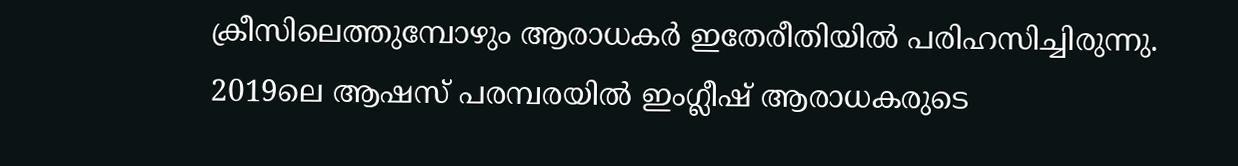ക്രീസിലെത്തുമ്പോഴും ആരാധകര്‍ ഇതേരീതിയില്‍ പരിഹസിച്ചിരുന്നു. 2019ലെ ആഷസ് പരമ്പരയില്‍ ഇംഗ്ലീഷ് ആരാധകരുടെ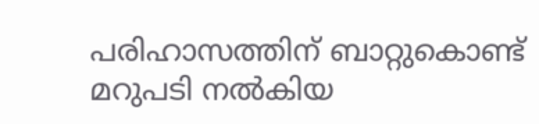പരിഹാസത്തിന് ബാറ്റുകൊണ്ട് മറുപടി നല്‍കിയ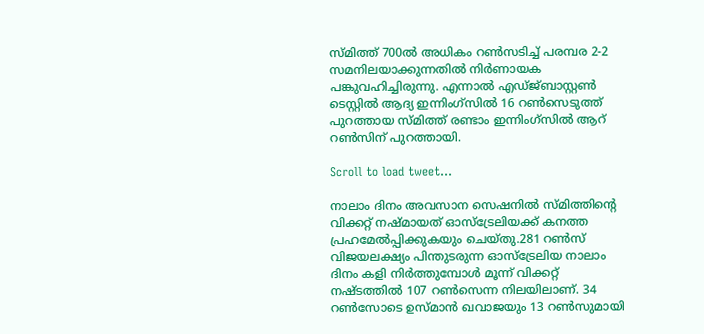സ്മിത്ത് 700ല്‍ അധികം റണ്‍സടിച്ച് പരമ്പര 2-2 സമനിലയാക്കുന്നതില്‍ നിര്‍ണായക പങ്കുവഹിച്ചിരുന്നു. എന്നാല്‍ എഡ്ജ്ബാസ്റ്റണ്‍ ടെസ്റ്റില്‍ ആദ്യ ഇന്നിംഗ്സില്‍ 16 റണ്‍സെടുത്ത് പുറത്തായ സ്മിത്ത് രണ്ടാം ഇന്നിംഗ്സില്‍ ആറ് റണ്‍സിന് പുറത്തായി.

Scroll to load tweet…

നാലാം ദിനം അവസാന സെഷനില്‍ സ്മിത്തിന്‍റെ വിക്കറ്റ് നഷ്മായത് ഓസ്ട്രേലിയക്ക് കനത്ത പ്രഹമേല്‍പ്പിക്കുകയും ചെയ്തു.281 റണ്‍സ് വിജയലക്ഷ്യം പിന്തുടരുന്ന ഓസ്ട്രേലിയ നാലാം ദിനം കളി നിര്‍ത്തുമ്പോള്‍ മൂന്ന് വിക്കറ്റ് നഷ്ടത്തില്‍ 107 റണ്‍സെന്ന നിലയിലാണ്. 34 റണ്‍സോടെ ഉസ്മാന്‍ ഖവാജയും 13 റണ്‍സുമായി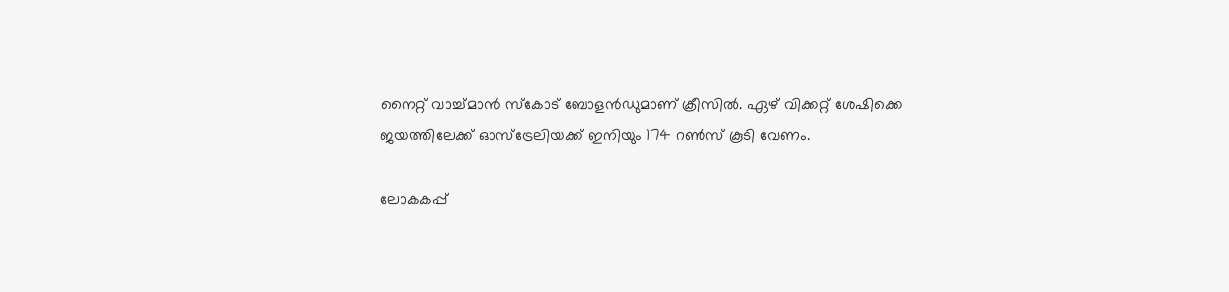നൈറ്റ് വാച്ച്മാന്‍ സ്കോട് ബോളന്‍ഡുമാണ് ക്രീസില്‍. ഏഴ് വിക്കറ്റ് ശേഷിക്കെ ജയത്തിലേക്ക് ഓസ്ട്രേലിയക്ക് ഇനിയും 174 റണ്‍സ് കൂടി വേണം.

ലോകകപ്പ്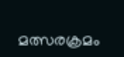മത്സരക്രമം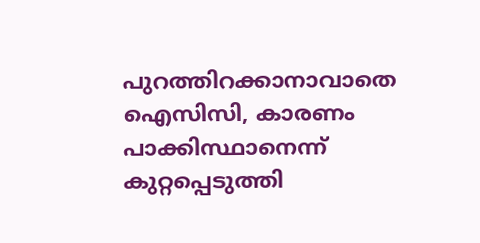പുറത്തിറക്കാനാവാതെ ഐസിസി, കാരണം പാക്കിസ്ഥാനെന്ന് കുറ്റപ്പെടുത്തി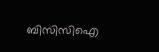ബിസിസിഐ